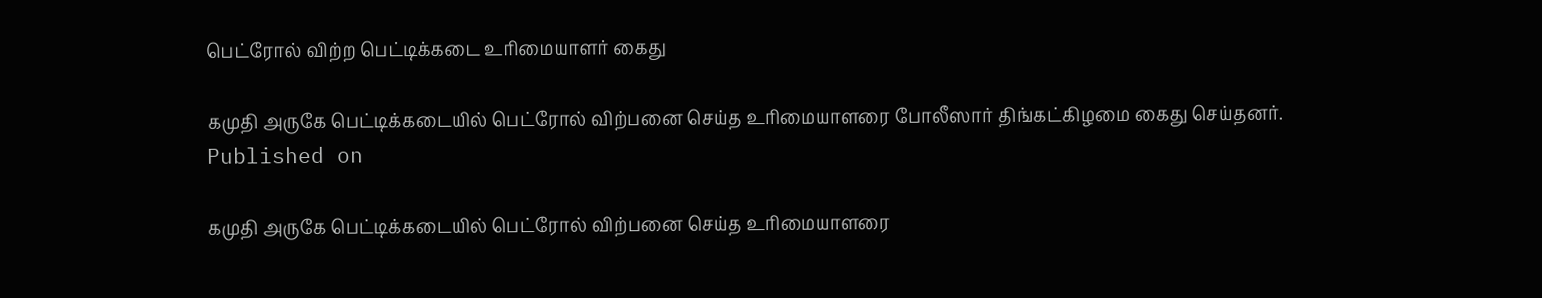பெட்ரோல் விற்ற பெட்டிக்கடை உரிமையாளர் கைது

கமுதி அருகே பெட்டிக்கடையில் பெட்ரோல் விற்பனை செய்த உரிமையாளரை போலீஸார் திங்கட்கிழமை கைது செய்தனர்.
Published on

கமுதி அருகே பெட்டிக்கடையில் பெட்ரோல் விற்பனை செய்த உரிமையாளரை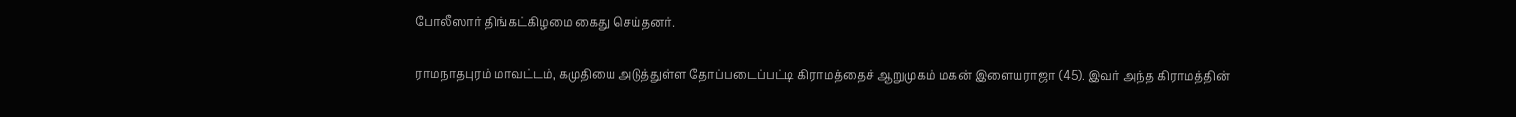போலீஸார் திங்கட்கிழமை கைது செய்தனர்.

ராமநாதபுரம் மாவட்டம், கமுதியை அடுத்துள்ள தோப்படைப்பட்டி கிராமத்தைச் ஆறுமுகம் மகன் இளையராஜா (45). இவர் அந்த கிராமத்தின்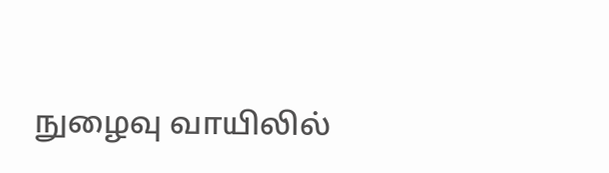நுழைவு வாயிலில்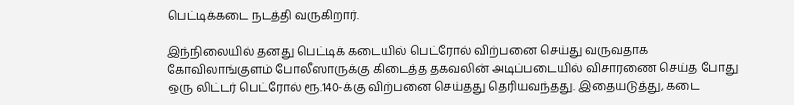பெட்டிக்கடை நடத்தி வருகிறார்.

இந்நிலையில் தனது பெட்டிக் கடையில் பெட்ரோல் விற்பனை செய்து வருவதாக கோவிலாங்குளம் போலீஸாருக்கு கிடைத்த தகவலின் அடிப்படையில் விசாரணை செய்த போது ஒரு லிட்டர் பெட்ரோல் ரூ.140-க்கு விற்பனை செய்தது தெரியவந்தது. இதையடுத்து, கடை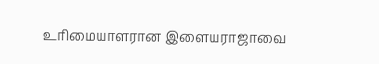உரிமையாளரான இளையராஜாவை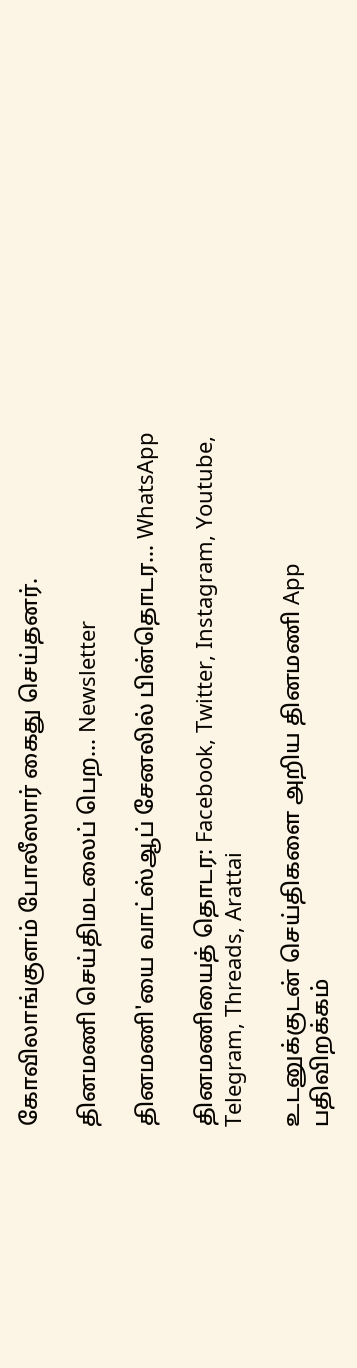கோவிலாங்குளம் போலீஸார் கைது செய்தனர்.

தினமணி செய்திமடலைப் பெற... Newsletter

தினமணி'யை வாட்ஸ்ஆப் சேனலில் பின்தொடர... WhatsApp

தினமணியைத் தொடர: Facebook, Twitter, Instagram, Youtube, Telegram, Threads, Arattai

உடனுக்குடன் செய்திகளை அறிய தினமணி App பதிவிறக்கம்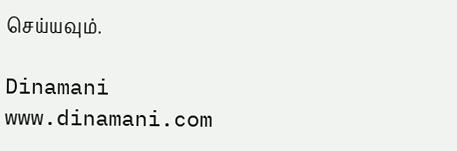செய்யவும்.

Dinamani
www.dinamani.com